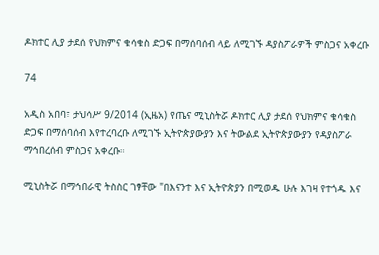ዶክተር ሊያ ታደሰ የህክምና ቁሳቁስ ድጋፍ በማሰባሰብ ላይ ለሚገኙ ዳያስፖራዎች ምስጋና አቀረቡ

74

አዲስ አበባ፣ ታህሳሥ 9/2014 (ኢዜአ) የጤና ሚኒስትሯ ዶክተር ሊያ ታደሰ የህክምና ቁሳቁስ ድጋፍ በማሰባሰብ እየተረባረቡ ለሚገኙ ኢትዮጵያውያን እና ትውልደ ኢትዮጵያውያን የዳያስፖራ ማኅበረሰብ ምስጋና አቀረቡ።

ሚኒስትሯ በማኅበራዊ ትስስር ገፃቸው "በእናንተ እና ኢትዮጵያን በሚወዱ ሁሉ እገዛ የተጎዱ እና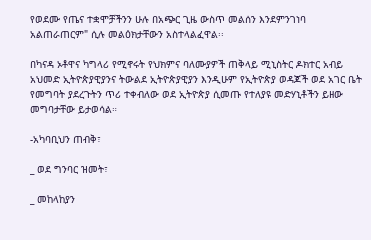የወደሙ የጤና ተቋሞቻችንን ሁሉ በአጭር ጊዜ ውስጥ መልሰን እንደምንገነባ አልጠራጠርም" ሲሉ መልዕክታቸውን አስተላልፈዋል፡፡

በካናዳ ኦቶዋና ካግላሪ የሚኖሩት የህክምና ባለሙያዎች ጠቅላይ ሚኒስትር ዶክተር አብይ አህመድ ኢትዮጵያዊያንና ትውልደ ኢትዮጵያዊያን እንዲሁም የኢትዮጵያ ወዳጆች ወደ አገር ቤት የመግባት ያደረጉትን ጥሪ ተቀብለው ወደ ኢትዮጵያ ሲመጡ የተለያዩ መድሃኒቶችን ይዘው መግባታቸው ይታወሳል።

-አካባቢህን ጠብቅ፣

_ ወደ ግንባር ዝመት፣

_ መከላከያን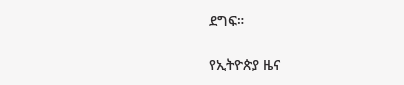ደግፍ።

የኢትዮጵያ ዜና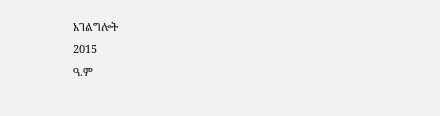አገልግሎት
2015
ዓ.ም